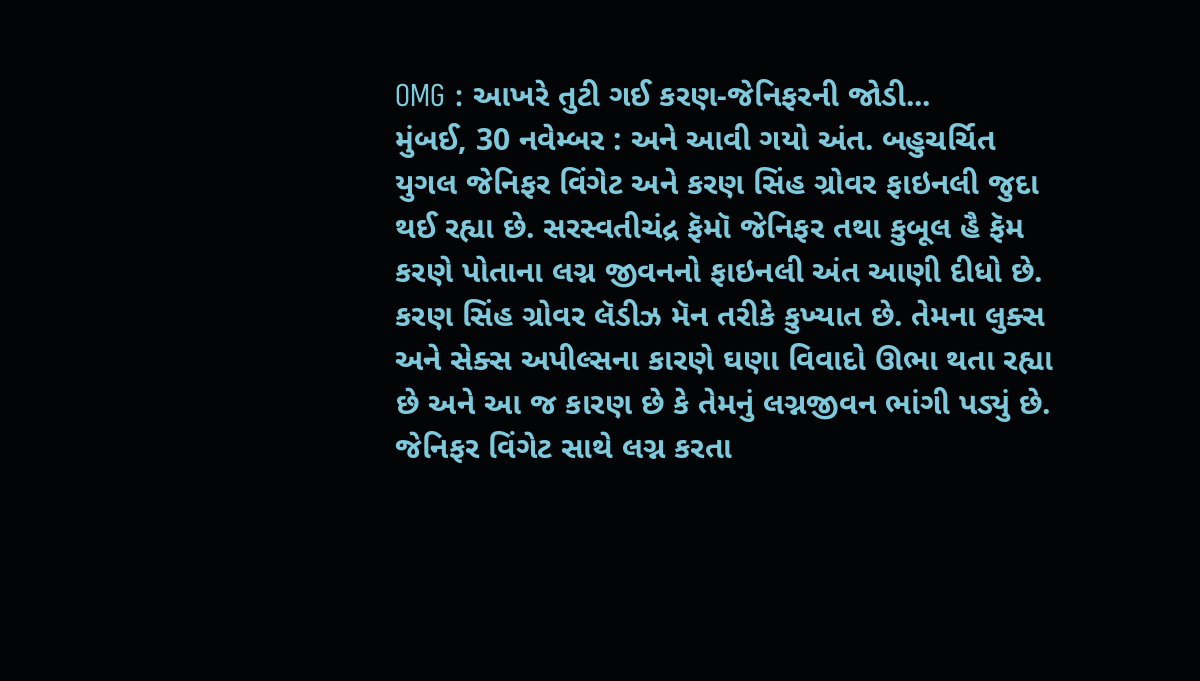OMG : આખરે તુટી ગઈ કરણ-જેનિફરની જોડી...
મુંબઈ, 30 નવેમ્બર : અને આવી ગયો અંત. બહુચર્ચિત યુગલ જેનિફર વિંગેટ અને કરણ સિંહ ગ્રોવર ફાઇનલી જુદા થઈ રહ્યા છે. સરસ્વતીચંદ્ર ફૅમૉ જેનિફર તથા કુબૂલ હૈ ફૅમ કરણે પોતાના લગ્ન જીવનનો ફાઇનલી અંત આણી દીધો છે.
કરણ સિંહ ગ્રોવર લૅડીઝ મૅન તરીકે કુખ્યાત છે. તેમના લુક્સ અને સેક્સ અપીલ્સના કારણે ઘણા વિવાદો ઊભા થતા રહ્યા છે અને આ જ કારણ છે કે તેમનું લગ્નજીવન ભાંગી પડ્યું છે.
જેનિફર વિંગેટ સાથે લગ્ન કરતા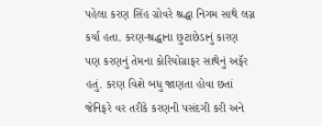પહેલા કરણ સિંહ ગ્રોવરે શ્રદ્ધા નિગમ સાથે લગ્ન કર્યા હતા. કરણ-શ્રદ્ધાના છુટાછેડાનું કારણ પણ કરણનું તેમના કોરિયોગ્રાફર સાથેનું અફૅર હતું. કરણ વિશે બધુ જાણતા હોવા છતાં જેનિફરે વર તરીકે કરણની પસંદગી કરી અને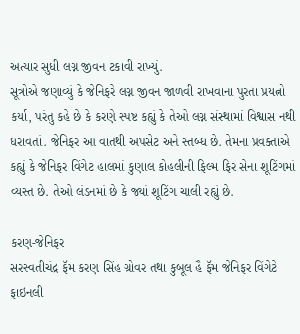અત્યાર સુધી લગ્ન જીવન ટકાવી રાખ્યું.
સૂત્રોએ જણાવ્યું કે જેનિફરે લગ્ન જીવન જાળવી રાખવાના પુરતા પ્રયત્નો કર્યા, પરંતુ કહે છે કે કરણે સ્પષ્ટ કહ્યું કે તેઓ લગ્ન સંસ્થામાં વિશ્વાસ નથી ધરાવતાં. જેનિફર આ વાતથી અપસેટ અને સ્તબ્ધ છે. તેમના પ્રવક્તાએ કહ્યું કે જેનિફર વિંગેટ હાલમાં કુણાલ કોહલીની ફિલ્મ ફિર સેના શૂટિંગમાં વ્યસ્ત છે. તેઓ લંડનમાં છે કે જ્યાં શૂટિંગ ચાલી રહ્યું છે.

કરણ-જેનિફર
સરસ્વતીચંદ્ર ફૅમ કરણ સિંહ ગ્રોવર તથા કુબૂલ હૈ ફૅમ જેનિફર વિંગેટે ફાઇનલી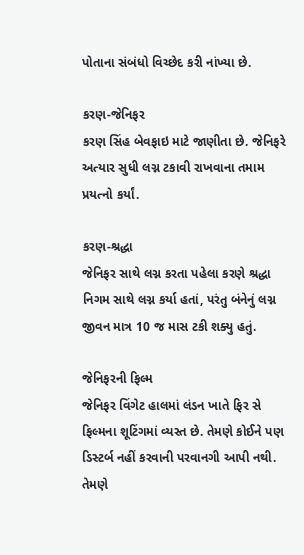પોતાના સંબંધો વિચ્છેદ કરી નાંખ્યા છે.

કરણ-જેનિફર
કરણ સિંહ બેવફાઇ માટે જાણીતા છે. જેનિફરે અત્યાર સુધી લગ્ન ટકાવી રાખવાના તમામ પ્રયત્નો કર્યાં.

કરણ-શ્રદ્ધા
જેનિફર સાથે લગ્ન કરતા પહેલા કરણે શ્રદ્ધા નિગમ સાથે લગ્ન કર્યા હતાં, પરંતુ બંનેનું લગ્ન જીવન માત્ર 10 જ માસ ટકી શક્યુ હતું.

જેનિફરની ફિલ્મ
જેનિફર વિંગેટ હાલમાં લંડન ખાતે ફિર સે ફિલ્મના શૂટિંગમાં વ્યસ્ત છે. તેમણે કોઈને પણ ડિસ્ટર્બ નહીં કરવાની પરવાનગી આપી નથી. તેમણે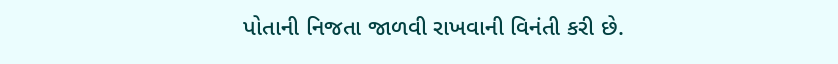પોતાની નિજતા જાળવી રાખવાની વિનંતી કરી છે.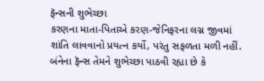ફૅન્સની શુભેચ્છા
કરણના માતા-પિતાએ કરણ-જેનિફરના લગ્ન જીવમાં શાંતિ લાવવાનો પ્રયત્ન કર્યો, પરંતુ સફળતા મળી નહીં. બંનેના ફૅન્સ તેમને શુભેચ્છા પાઠવી રહ્યા છે કે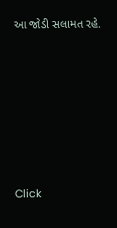આ જોડી સલામત રહે.












Click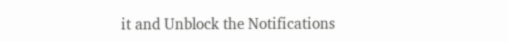it and Unblock the Notifications